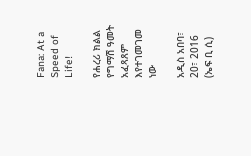Fana: At a Speed of Life!

የሐረሪ ክልል የግማሽ ዓመት አፈጻጸም እየተገመገመ ነው

አዲስ አበባ፣ 20፣ 2016 (ኤፍ ቢ ሲ)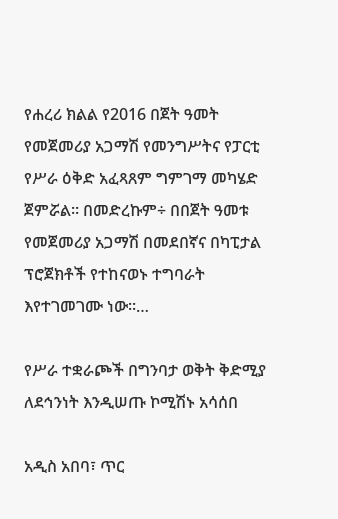የሐረሪ ክልል የ2016 በጀት ዓመት የመጀመሪያ አጋማሽ የመንግሥትና የፓርቲ የሥራ ዕቅድ አፈጻጸም ግምገማ መካሄድ ጀምሯል፡፡ በመድረኩም÷ በበጀት ዓመቱ የመጀመሪያ አጋማሽ በመደበኛና በካፒታል ፕሮጀክቶች የተከናወኑ ተግባራት እየተገመገሙ ነው፡፡…

የሥራ ተቋራጮች በግንባታ ወቅት ቅድሚያ ለደኅንነት እንዲሠጡ ኮሚሽኑ አሳሰበ

አዲስ አበባ፣ ጥር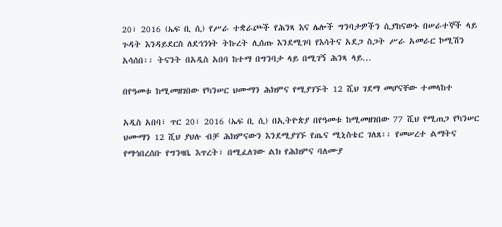20፣ 2016 (ኤፍ ቢ ሲ) የሥራ ተቋራጮች የሕንጻ እና ሌሎች ግንባታዎችን ሲያከናውኑ በሠራተኞች ላይ ጉዳት እንዳይደርስ ለደኅንነት ትኩረት ሊሰጡ እንደሚገባ የእሳትና አደጋ ስጋት ሥራ አመራር ኮሚሽን አሳሰበ፡፡ ትናንት በአዲስ አበባ ከተማ በግንባታ ላይ በሚገኝ ሕንጻ ላይ…

በየዓመቱ ከሚመዘገበው የካንሠር ህሙማን ሕክምና የሚያገኙት 12 ሺህ ገደማ መሆናቸው ተመላከተ

አዲስ አበባ፣ ጥር 20፣ 2016 (ኤፍ ቢ ሲ) በኢትዮጵያ በየዓመቱ ከሚመዘገበው 77 ሺህ የሚጠጋ የካንሠር ህሙማን 12 ሺህ ያህሉ ብቻ ሕክምናውን እንደሚያገኙ የጤና ሚኒስቴር ገለጸ፡፡ የመሠረተ ልማትና የማኅበረሰቡ የግንዛቤ እጥረት፣ በሚፈለገው ልክ የሕክምና ባለሙያ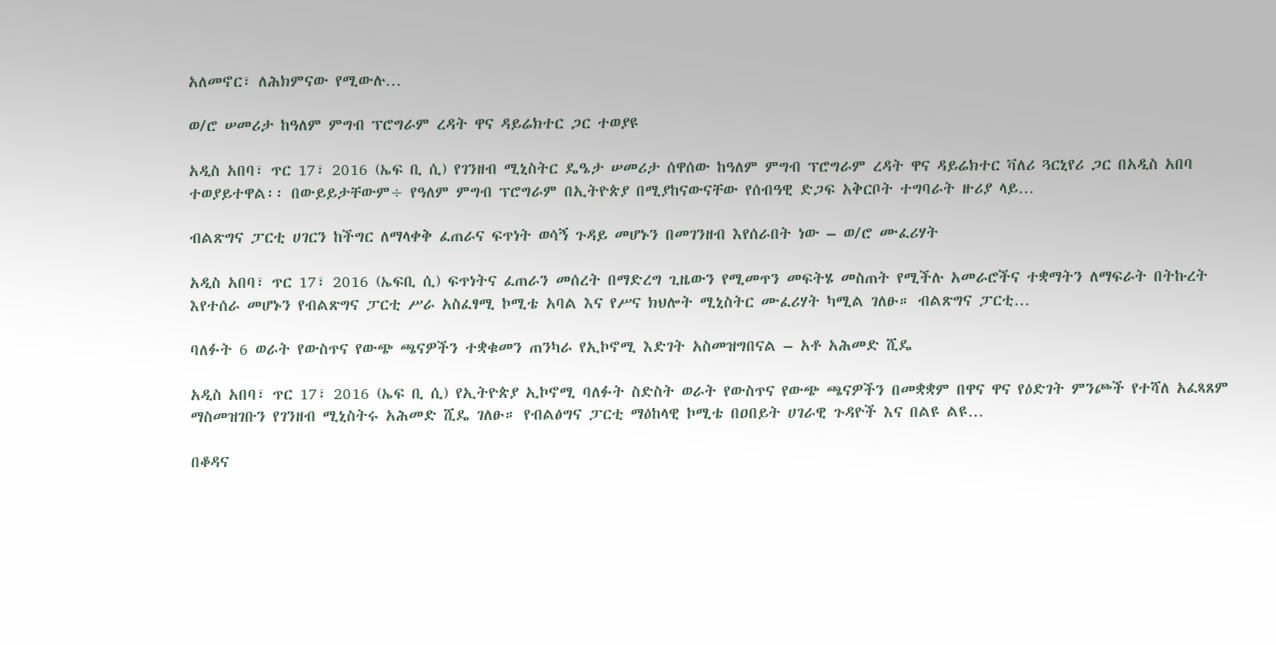አለመኖር፣ ለሕክምናው የሚውሉ…

ወ/ሮ ሠመሪታ ከዓለም ምግብ ፕሮግራም ረዳት ዋና ዳይሬክተር ጋር ተወያዩ

አዲስ አበባ፣ ጥር 17፣ 2016 (ኤፍ ቢ ሲ) የገንዘብ ሚኒስትር ዴዔታ ሠመሪታ ሰዋሰው ከዓለም ምግብ ፕሮግራም ረዳት ዋና ዳይሬክተር ቫለሪ ጓርኒየሪ ጋር በአዲስ አበባ ተወያይተዋል፡፡ በውይይታቸውም÷ የዓለም ምግብ ፕሮግራም በኢትዮጵያ በሚያከናውናቸው የሰብዓዊ ድጋፍ አቅርቦት ተግባራት ዙሪያ ላይ…

ብልጽግና ፓርቲ ሀገርን ከችግር ለማላቀቅ ፈጠራና ፍጥነት ወሳኝ ጉዳይ መሆኑን በመገንዘብ እየሰራበት ነው – ወ/ሮ ሙፈሪሃት

አዲስ አበባ፣ ጥር 17፣ 2016 (ኤፍቢ ሲ) ፍጥነትና ፈጠራን መሰረት በማድረግ ጊዜውን የሚመጥን መፍትሄ መስጠት የሚችሉ አመራሮችና ተቋማትን ለማፍራት በትኩረት እየተሰራ መሆኑን የብልጽግና ፓርቲ ሥራ አስፈፃሚ ኮሚቴ አባል እና የሥና ክህሎት ሚኒስትር ሙፈሪሃት ካሚል ገለፁ። ብልጽግና ፓርቲ…

ባለፉት 6 ወራት የውስጥና የውጭ ጫናዎችን ተቋቁመን ጠንካራ የኢኮኖሚ እድገት አስመዝግበናል – አቶ አሕመድ ሺዴ

አዲስ አበባ፣ ጥር 17፣ 2016 (ኤፍ ቢ ሲ) የኢትዮጵያ ኢኮኖሚ ባለፉት ስድስት ወራት የውስጥና የውጭ ጫናዎችን በመቋቋም በዋና ዋና የዕድገት ምንጮች የተሻለ አፈጻጸም ማስመዝገቡን የገንዘብ ሚኒስትሩ አሕመድ ሺዴ ገለፁ። የብልፅግና ፓርቲ ማዕከላዊ ኮሚቴ በዐበይት ሀገራዊ ጉዳዮች እና በልዩ ልዩ…

በቆዳና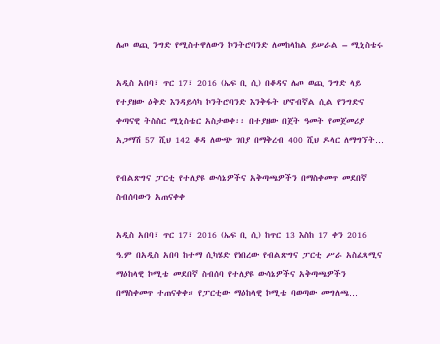ሌጦ ወጪ ንግድ የሚስተዋለውን ኮንትሮባንድ ለመከላከል ይሠራል – ሚኒስቴሩ

አዲስ አበባ፣ ጥር 17፣ 2016 (ኤፍ ቢ ሲ) በቆዳና ሌጦ ወጪ ንግድ ላይ የተያዘው ዕቅድ እንዳይሳካ ኮንትሮባንድ እንቅፋት ሆኖብኛል ሲል የንግድና ቀጣናዊ ትስስር ሚኒስቴር አስታወቀ፡፡ በተያዘው በጀት ዓመት የመጀመሪያ አጋማሽ 57 ሺህ 142 ቆዳ ለውጭ ገበያ በማቅረብ 400 ሺህ ዶላር ለማግኘት…

የብልጽግና ፓርቲ የተለያዩ ውሳኔዎችና አቅጣጫዎችን በማስቀመጥ መደበኛ ስብሰባውን አጠናቀቀ

አዲስ አበባ፣ ጥር 17፣ 2016 (ኤፍ ቢ ሲ) ከጥር 13 እስከ 17 ቀን 2016 ዓ.ም በአዲስ አበባ ከተማ ሲካሄድ የነበረው የብልጽግና ፓርቲ ሥራ አስፈጻሚና ማዕከላዊ ኮሚቴ መደበኛ ስብሰባ የተለያዩ ውሳኔዎችና አቅጣጫዎችን በማስቀመጥ ተጠናቀቀ። የፓርቲው ማዕከላዊ ኮሚቴ ባወጣው መግለጫ…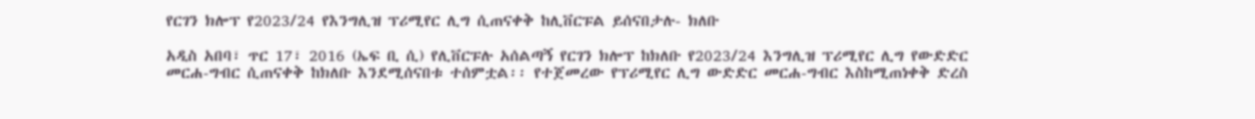የርገን ክሎፕ የ2023/24 የእንግሊዝ ፕሪሚየር ሊግ ሲጠናቀቅ ከሊቨርፑል ይሰናበታሉ- ክለቡ

አዲስ አበባ፣ ጥር 17፣ 2016 (ኤፍ ቢ ሲ) የሊቨርፑሉ አሰልጣኝ የርገን ክሎፕ ከክለቡ የ2023/24 እንግሊዝ ፕሪሚየር ሊግ የውድድር መርሐ-ግብር ሲጠናቀቅ ከክለቡ እንደሚሰናበቱ ተሰምቷል፡፡ የተጀመረው የፕሪሚየር ሊግ ውድድር መርሐ-ግብር እስከሚጠነቀቅ ድረስ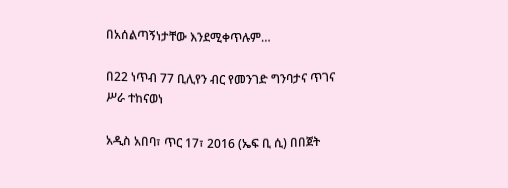በአሰልጣኝነታቸው እንደሚቀጥሉም…

በ22 ነጥብ 77 ቢሊየን ብር የመንገድ ግንባታና ጥገና ሥራ ተከናወነ

አዲስ አበባ፣ ጥር 17፣ 2016 (ኤፍ ቢ ሲ) በበጀት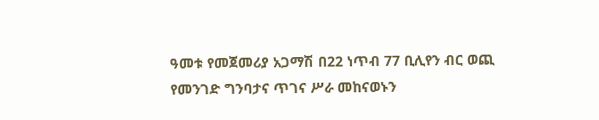ዓመቱ የመጀመሪያ አጋማሽ በ22 ነጥብ 77 ቢሊየን ብር ወጪ የመንገድ ግንባታና ጥገና ሥራ መከናወኑን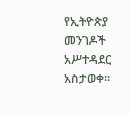የኢትዮጵያ መንገዶች አሥተዳደር አስታወቀ፡፡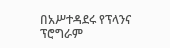በአሥተዳደሩ የፕላንና ፕሮግራም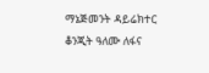ማኔጅመንት ዳይሬክተር ቆንጂት ዓለሙ ለፋና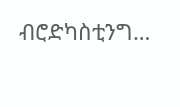ብሮድካስቲንግ…